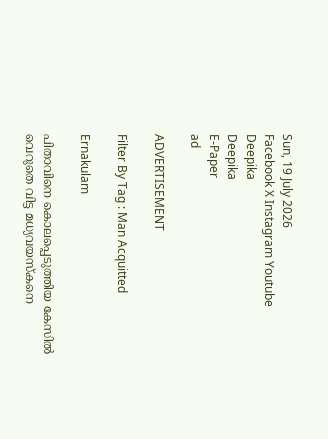Sun, 19 July 2026
Facebook X Instagram Youtube
Deepika
Deepika
E-Paper
ad

ADVERTISEMENT

Filter By Tag : Man Acquitted

Ernakulam

പിതാവിനെ കൊലപ്പെടുത്തിയ കേസിൽ വെറുതെ വിട്ട മധ്യവയസ്കനെ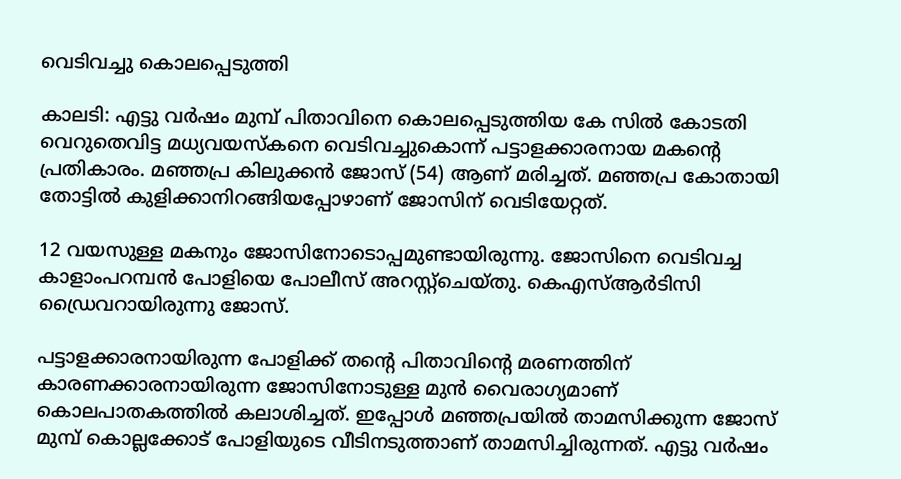വെടിവച്ചു കൊലപ്പെടുത്തി

കാലടി: എട്ടു വർഷം മുമ്പ് പിതാവിനെ കൊലപ്പെടുത്തിയ കേ സിൽ കോടതി വെറുതെവിട്ട മധ്യവയസ്കനെ വെടിവച്ചുകൊന്ന് പട്ടാളക്കാരനായ മകന്‍റെ പ്രതികാരം. മഞ്ഞപ്ര കിലുക്കൻ ജോസ് (54) ആണ് മരിച്ചത്. മഞ്ഞപ്ര കോതായി തോട്ടിൽ കുളിക്കാനിറങ്ങിയപ്പോഴാണ് ജോസിന് വെടിയേറ്റത്.

12 വയസുള്ള മകനും ജോസിനോടൊപ്പമുണ്ടായിരുന്നു. ജോസിനെ വെടിവച്ച കാളാംപറമ്പൻ പോളിയെ പോലീസ് അറസ്റ്റ്ചെയ്തു. കെഎസ്ആർടിസി ഡ്രൈവറായിരുന്നു ജോസ്.

പട്ടാളക്കാരനായിരുന്ന പോളിക്ക് തന്‍റെ പിതാവിന്‍റെ മരണത്തിന് കാരണക്കാരനായിരുന്ന ജോസിനോടുള്ള മുൻ വൈരാഗ്യമാണ് കൊലപാതകത്തിൽ കലാശിച്ചത്. ഇപ്പോൾ മഞ്ഞപ്രയിൽ താമസിക്കുന്ന ജോസ് മുമ്പ് കൊല്ലക്കോട് പോളിയുടെ വീടിനടുത്താണ് താമസിച്ചിരുന്നത്. എട്ടു വർഷം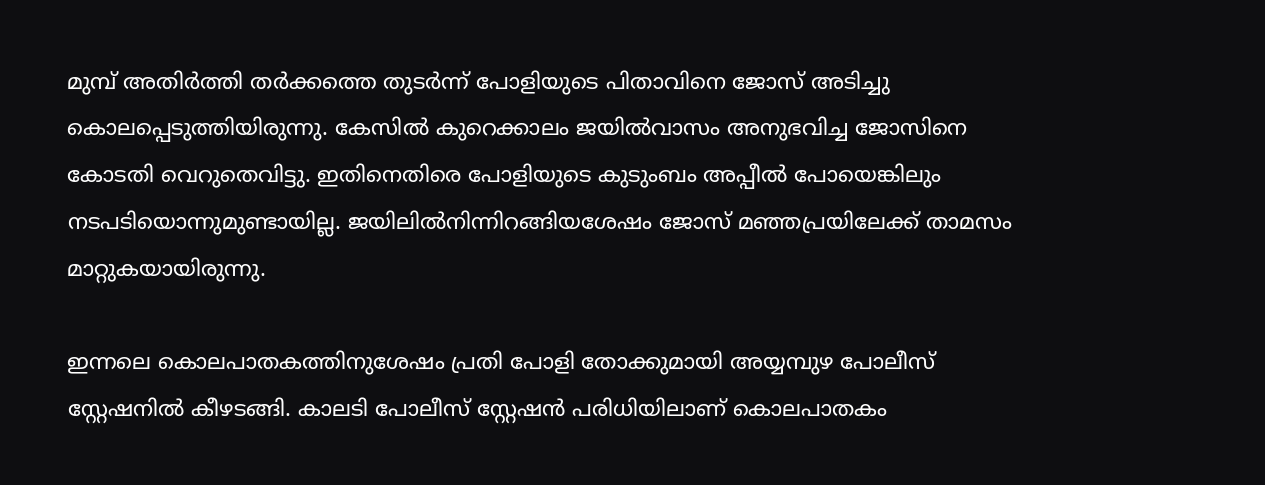മുമ്പ് അതിർത്തി തർക്കത്തെ തുടർന്ന് പോളിയുടെ പിതാവിനെ ജോസ് അടിച്ചു കൊലപ്പെടുത്തിയിരുന്നു. കേസിൽ കുറെക്കാലം ജയിൽവാസം അനുഭവിച്ച ജോസിനെ കോടതി വെറുതെവിട്ടു. ഇതിനെതിരെ പോളിയുടെ കുടുംബം അപ്പീൽ പോയെങ്കിലും നടപടിയൊന്നുമുണ്ടായില്ല. ജയിലിൽനിന്നിറങ്ങിയശേഷം ജോസ് മഞ്ഞപ്രയിലേക്ക് താമസം മാറ്റുകയായിരുന്നു.

ഇന്നലെ കൊലപാതകത്തിനുശേഷം പ്രതി പോളി തോക്കുമായി അയ്യമ്പുഴ പോലീസ് സ്റ്റേഷനിൽ കീഴടങ്ങി. കാലടി പോലീസ് സ്റ്റേഷൻ പരിധിയിലാണ് കൊലപാതകം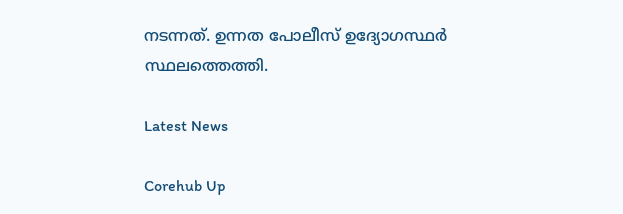നടന്നത്. ഉന്നത പോലീസ് ഉദ്യോഗസ്ഥർ സ്ഥലത്തെത്തി.

Latest News

Corehub Up